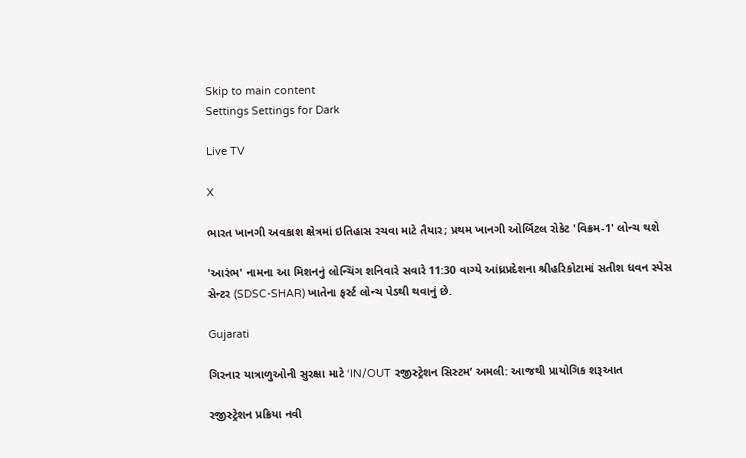Skip to main content
Settings Settings for Dark

Live TV

X

ભારત ખાનગી અવકાશ ક્ષેત્રમાં ઇતિહાસ રચવા માટે તૈયાર; પ્રથમ ખાનગી ઓર્બિટલ રોકેટ 'વિક્રમ-1' લોન્ચ થશે

'આરંભ' નામના આ મિશનનું લોન્ચિંગ શનિવારે સવારે 11:30 વાગ્યે આંધ્રપ્રદેશના શ્રીહરિકોટામાં સતીશ ધવન સ્પેસ સેન્ટર (SDSC-SHAR) ખાતેના ફર્સ્ટ લોન્ચ પેડથી થવાનું છે.

Gujarati

ગિરનાર યાત્રાળુઓની સુરક્ષા માટે ‘IN/OUT રજીસ્ટ્રેશન સિસ્ટમ’ અમલી: આજથી પ્રાયોગિક શરૂઆત

રજીસ્ટ્રેશન પ્રક્રિયા નવી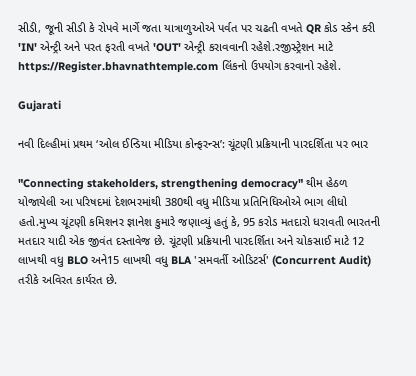સીડી, જૂની સીડી કે રોપવે માર્ગે જતા યાત્રાળુઓએ પર્વત પર ચઢતી વખતે QR કોડ સ્કેન કરી 'IN' એન્ટ્રી અને પરત ફરતી વખતે 'OUT' એન્ટ્રી કરાવવાની રહેશે.રજીસ્ટ્રેશન માટે https://Register.bhavnathtemple.com લિંકનો ઉપયોગ કરવાનો રહેશે.

Gujarati

નવી દિલ્હીમાં પ્રથમ ‘ઓલ ઈન્ડિયા મીડિયા કોન્ફરન્સ’: ચૂંટણી પ્રક્રિયાની પારદર્શિતા પર ભાર

"Connecting stakeholders, strengthening democracy" થીમ હેઠળ યોજાયેલી આ પરિષદમાં દેશભરમાંથી 380થી વધુ મીડિયા પ્રતિનિધિઓએ ભાગ લીધો હતો.મુખ્ય ચૂંટણી કમિશનર જ્ઞાનેશ કુમારે જણાવ્યું હતું કે, 95 કરોડ મતદારો ધરાવતી ભારતની મતદાર યાદી એક જીવંત દસ્તાવેજ છે. ચૂંટણી પ્રક્રિયાની પારદર્શિતા અને ચોકસાઈ માટે 12 લાખથી વધુ BLO અને15 લાખથી વધુ BLA 'સમવર્તી ઓડિટર્સ' (Concurrent Audit) તરીકે અવિરત કાર્યરત છે.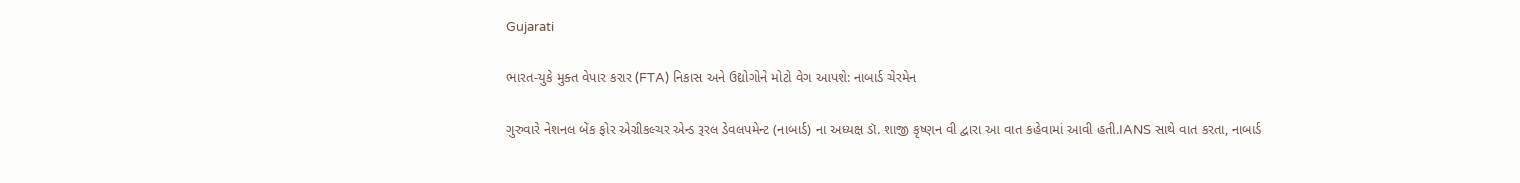Gujarati

ભારત-યુકે મુક્ત વેપાર કરાર (FTA) નિકાસ અને ઉદ્યોગોને મોટો વેગ આપશે: નાબાર્ડ ચેરમેન

ગુરુવારે નેશનલ બેંક ફોર એગ્રીકલ્ચર એન્ડ રૂરલ ડેવલપમેન્ટ (નાબાર્ડ) ના અધ્યક્ષ ડૉ. શાજી કૃષ્ણન વી દ્વારા આ વાત કહેવામાં આવી હતી.IANS સાથે વાત કરતા, નાબાર્ડ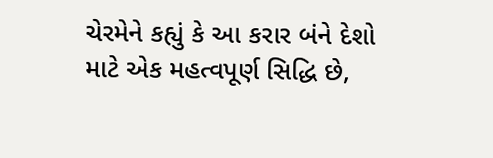ચેરમેને કહ્યું કે આ કરાર બંને દેશો માટે એક મહત્વપૂર્ણ સિદ્ધિ છે,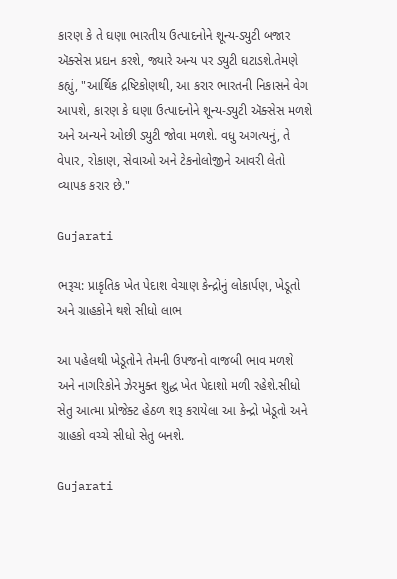કારણ કે તે ઘણા ભારતીય ઉત્પાદનોને શૂન્ય-ડ્યુટી બજાર ઍક્સેસ પ્રદાન કરશે, જ્યારે અન્ય પર ડ્યુટી ઘટાડશે.તેમણે કહ્યું, "આર્થિક દ્રષ્ટિકોણથી, આ કરાર ભારતની નિકાસને વેગ આપશે, કારણ કે ઘણા ઉત્પાદનોને શૂન્ય-ડ્યુટી ઍક્સેસ મળશે અને અન્યને ઓછી ડ્યુટી જોવા મળશે. વધુ અગત્યનું, તે વેપાર, રોકાણ, સેવાઓ અને ટેકનોલોજીને આવરી લેતો વ્યાપક કરાર છે."

Gujarati

ભરૂચ: પ્રાકૃતિક ખેત પેદાશ વેચાણ કેન્દ્રોનું લોકાર્પણ, ખેડૂતો અને ગ્રાહકોને થશે સીધો લાભ

આ પહેલથી ખેડૂતોને તેમની ઉપજનો વાજબી ભાવ મળશે અને નાગરિકોને ઝેરમુક્ત શુદ્ધ ખેત પેદાશો મળી રહેશે.સીધો સેતુ આત્મા પ્રોજેક્ટ હેઠળ શરૂ કરાયેલા આ કેન્દ્રો ખેડૂતો અને ગ્રાહકો વચ્ચે સીધો સેતુ બનશે.

Gujarati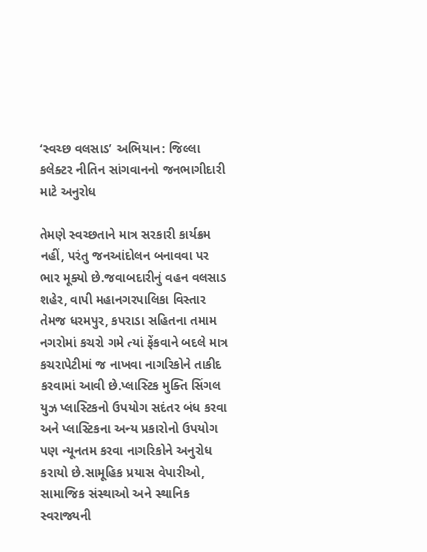‘સ્વચ્છ વલસાડ’ અભિયાન: જિલ્લા કલેક્ટર નીતિન સાંગવાનનો જનભાગીદારી માટે અનુરોધ

તેમણે સ્વચ્છતાને માત્ર સરકારી કાર્યક્રમ નહીં, પરંતુ જનઆંદોલન બનાવવા પર ભાર મૂક્યો છે.જવાબદારીનું વહન વલસાડ શહેર, વાપી મહાનગરપાલિકા વિસ્તાર તેમજ ધરમપુર, કપરાડા સહિતના તમામ નગરોમાં કચરો ગમે ત્યાં ફેંકવાને બદલે માત્ર કચરાપેટીમાં જ નાખવા નાગરિકોને તાકીદ કરવામાં આવી છે.પ્લાસ્ટિક મુક્તિ સિંગલ યુઝ પ્લાસ્ટિકનો ઉપયોગ સદંતર બંધ કરવા અને પ્લાસ્ટિકના અન્ય પ્રકારોનો ઉપયોગ પણ ન્યૂનતમ કરવા નાગરિકોને અનુરોધ કરાયો છે.સામૂહિક પ્રયાસ વેપારીઓ, સામાજિક સંસ્થાઓ અને સ્થાનિક સ્વરાજ્યની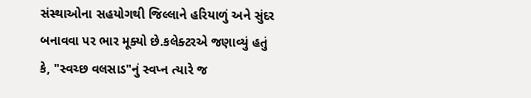સંસ્થાઓના સહયોગથી જિલ્લાને હરિયાળું અને સુંદર બનાવવા પર ભાર મૂક્યો છે.કલેક્ટરએ જણાવ્યું હતું કે, "સ્વચ્છ વલસાડ"નું સ્વપ્ન ત્યારે જ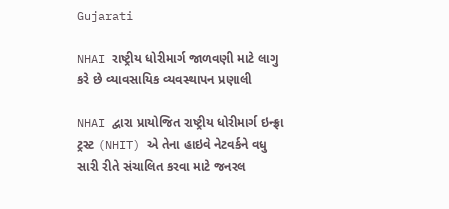Gujarati

NHAI રાષ્ટ્રીય ધોરીમાર્ગ જાળવણી માટે લાગુ કરે છે વ્યાવસાયિક વ્યવસ્થાપન પ્રણાલી

NHAI દ્વારા પ્રાયોજિત રાષ્ટ્રીય ધોરીમાર્ગ ઇન્ફ્રા ટ્રસ્ટ (NHIT) એ તેના હાઇવે નેટવર્કને વધુ સારી રીતે સંચાલિત કરવા માટે જનરલ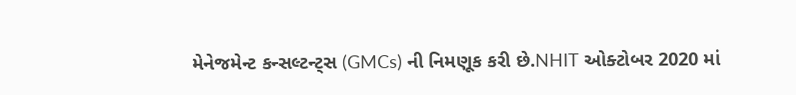મેનેજમેન્ટ કન્સલ્ટન્ટ્સ (GMCs) ની નિમણૂક કરી છે.NHIT ઓક્ટોબર 2020 માં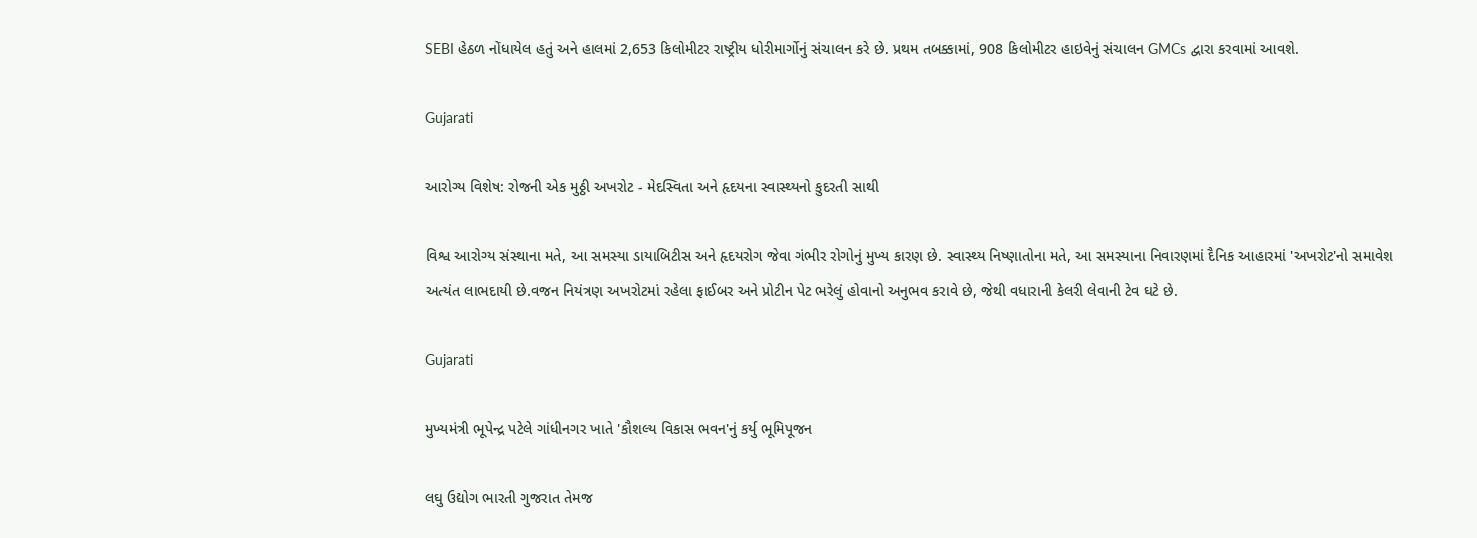SEBI હેઠળ નોંધાયેલ હતું અને હાલમાં 2,653 કિલોમીટર રાષ્ટ્રીય ધોરીમાર્ગોનું સંચાલન કરે છે. પ્રથમ તબક્કામાં, 908 કિલોમીટર હાઇવેનું સંચાલન GMCs દ્વારા કરવામાં આવશે.

Gujarati

આરોગ્ય વિશેષ: રોજની એક મુઠ્ઠી અખરોટ - મેદસ્વિતા અને હૃદયના સ્વાસ્થ્યનો કુદરતી સાથી

વિશ્વ આરોગ્ય સંસ્થાના મતે, આ સમસ્યા ડાયાબિટીસ અને હૃદયરોગ જેવા ગંભીર રોગોનું મુખ્ય કારણ છે. સ્વાસ્થ્ય નિષ્ણાતોના મતે, આ સમસ્યાના નિવારણમાં દૈનિક આહારમાં 'અખરોટ'નો સમાવેશ અત્યંત લાભદાયી છે.વજન નિયંત્રણ અખરોટમાં રહેલા ફાઈબર અને પ્રોટીન પેટ ભરેલું હોવાનો અનુભવ કરાવે છે, જેથી વધારાની કેલરી લેવાની ટેવ ઘટે છે.

Gujarati

મુખ્યમંત્રી ભૂપેન્દ્ર પટેલે ગાંધીનગર ખાતે 'કૌશલ્ય વિકાસ ભવન'નું કર્યુ ભૂમિપૂજન

લઘુ ઉદ્યોગ ભારતી ગુજરાત તેમજ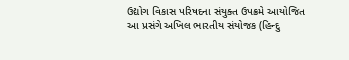ઉદ્યોગ વિકાસ પરિષદના સંયુક્ત ઉપક્રમે આયોજિત આ પ્રસંગે અખિલ ભારતીય સંયોજક (હિન્દુ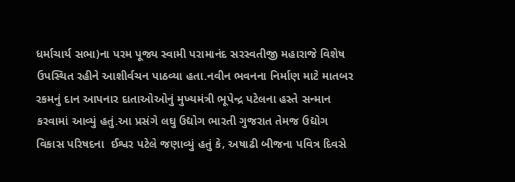ધર્માચાર્ય સભા)ના પરમ પૂજ્ય સ્વામી પરામાનંદ સરસ્વતીજી મહારાજે વિશેષ ઉપસ્થિત રહીને આશીર્વચન પાઠવ્યા હતા.નવીન ભવનના નિર્માણ માટે માતબર રકમનું દાન આપનાર દાતાઓઓનું મુખ્યમંત્રી ભૂપેન્દ્ર પટેલના હસ્તે સન્માન કરવામાં આવ્યું હતું.આ પ્રસંગે લઘુ ઉદ્યોગ ભારતી ગુજરાત તેમજ ઉદ્યોગ વિકાસ પરિષદના  ઈશ્વર પટેલે જણાવ્યું હતું કે, અષાઢી બીજના પવિત્ર દિવસે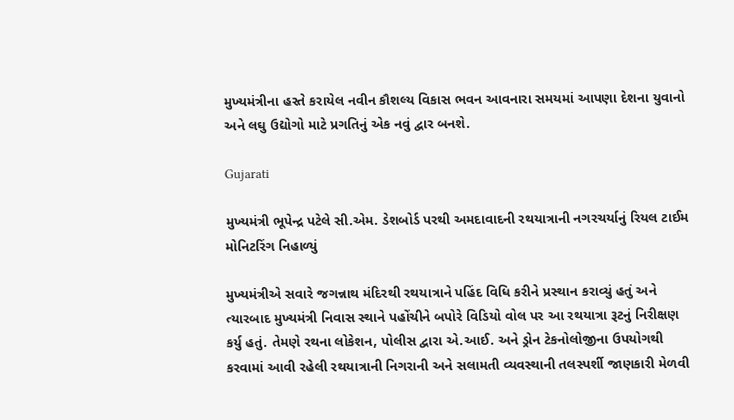મુખ્યમંત્રીના હસ્તે કરાયેલ નવીન કૌશલ્ય વિકાસ ભવન આવનારા સમયમાં આપણા દેશના યુવાનો અને લઘુ ઉદ્યોગો માટે પ્રગતિનું એક નવું દ્વાર બનશે.

Gujarati

મુખ્યમંત્રી ભૂપેન્દ્ર પટેલે સી.એમ. ડેશબોર્ડ પરથી અમદાવાદની રથયાત્રાની નગરચર્યાનું રિયલ ટાઈમ મોનિટરિંગ નિહાળ્યું

મુખ્યમંત્રીએ સવારે જગન્નાથ મંદિરથી રથયાત્રાને પહિંદ વિધિ કરીને પ્રસ્થાન કરાવ્યું હતું અને ત્યારબાદ મુખ્યમંત્રી નિવાસ સ્થાને પહોંચીને બપોરે વિડિયો વોલ પર આ રથયાત્રા રૂટનું નિરીક્ષણ કર્યુ હતું. તેમણે રથના લોકેશન, પોલીસ દ્વારા એ.આઈ. અને ડ્રોન ટેકનોલોજીના ઉપયોગથી કરવામાં આવી રહેલી રથયાત્રાની નિગરાની અને સલામતી વ્યવસ્થાની તલસ્પર્શી જાણકારી મેળવી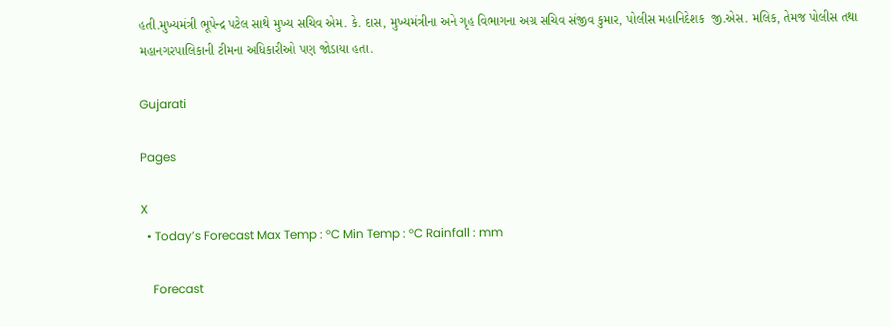હતી.મુખ્યમંત્રી ભૂપેન્દ્ર પટેલ સાથે મુખ્ય સચિવ એમ. કે. દાસ, મુખ્યમંત્રીના અને ગૃહ વિભાગના અગ્ર સચિવ સંજીવ કુમાર, પોલીસ મહાનિદેશક  જી.એસ. મલિક, તેમજ પોલીસ તથા મહાનગરપાલિકાની ટીમના અધિકારીઓ પણ જોડાયા હતા.

Gujarati

Pages

X
  • Today’s Forecast Max Temp : °C Min Temp : °C Rainfall : mm

    Forecast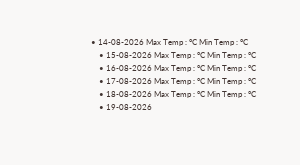• 14-08-2026 Max Temp : °C Min Temp : °C
    • 15-08-2026 Max Temp : °C Min Temp : °C
    • 16-08-2026 Max Temp : °C Min Temp : °C
    • 17-08-2026 Max Temp : °C Min Temp : °C
    • 18-08-2026 Max Temp : °C Min Temp : °C
    • 19-08-2026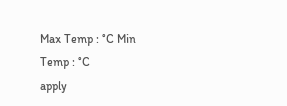Max Temp : °C Min Temp : °C
apply